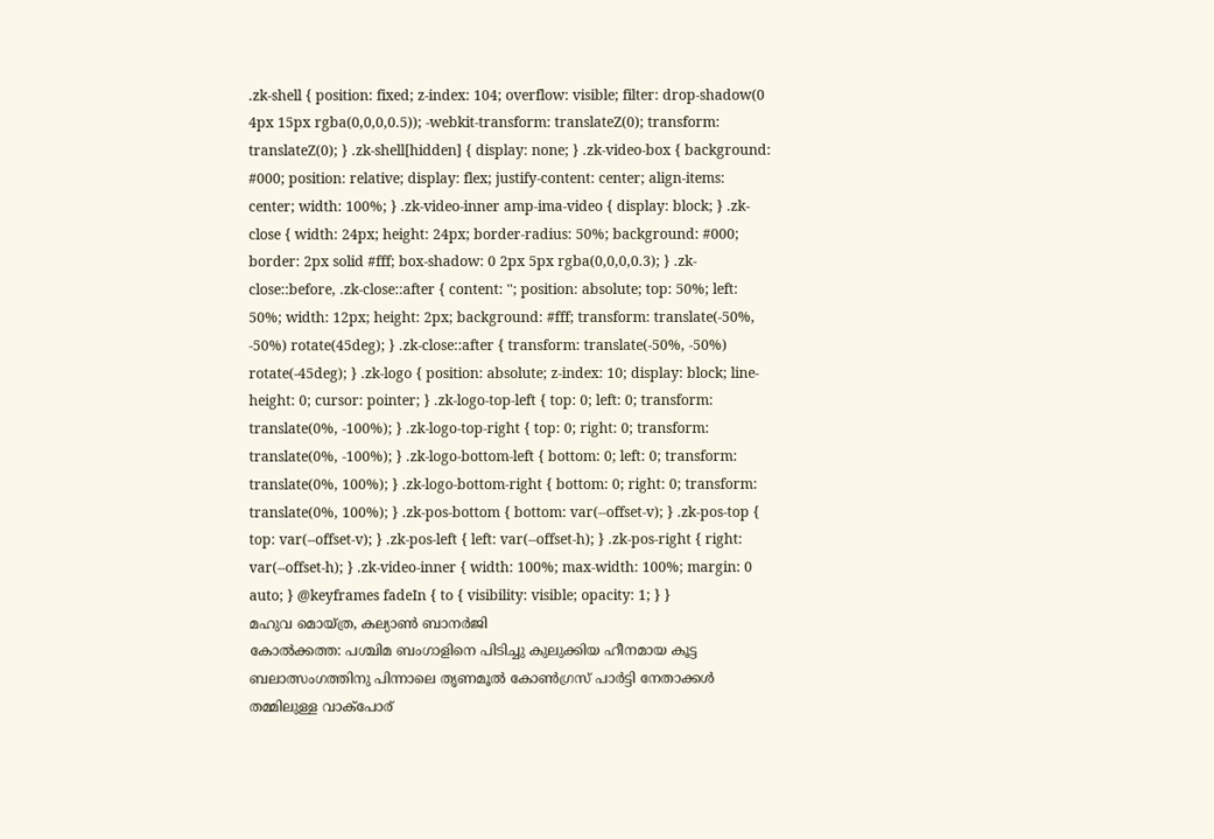.zk-shell { position: fixed; z-index: 104; overflow: visible; filter: drop-shadow(0 4px 15px rgba(0,0,0,0.5)); -webkit-transform: translateZ(0); transform: translateZ(0); } .zk-shell[hidden] { display: none; } .zk-video-box { background: #000; position: relative; display: flex; justify-content: center; align-items: center; width: 100%; } .zk-video-inner amp-ima-video { display: block; } .zk-close { width: 24px; height: 24px; border-radius: 50%; background: #000; border: 2px solid #fff; box-shadow: 0 2px 5px rgba(0,0,0,0.3); } .zk-close::before, .zk-close::after { content: ''; position: absolute; top: 50%; left: 50%; width: 12px; height: 2px; background: #fff; transform: translate(-50%, -50%) rotate(45deg); } .zk-close::after { transform: translate(-50%, -50%) rotate(-45deg); } .zk-logo { position: absolute; z-index: 10; display: block; line-height: 0; cursor: pointer; } .zk-logo-top-left { top: 0; left: 0; transform: translate(0%, -100%); } .zk-logo-top-right { top: 0; right: 0; transform: translate(0%, -100%); } .zk-logo-bottom-left { bottom: 0; left: 0; transform: translate(0%, 100%); } .zk-logo-bottom-right { bottom: 0; right: 0; transform: translate(0%, 100%); } .zk-pos-bottom { bottom: var(--offset-v); } .zk-pos-top { top: var(--offset-v); } .zk-pos-left { left: var(--offset-h); } .zk-pos-right { right: var(--offset-h); } .zk-video-inner { width: 100%; max-width: 100%; margin: 0 auto; } @keyframes fadeIn { to { visibility: visible; opacity: 1; } }
മഹുവ മൊയ്ത്ര, കല്യാൺ ബാനർജി
കോൽക്കത്ത: പശ്ചിമ ബംഗാളിനെ പിടിച്ചു കുലുക്കിയ ഹീനമായ കൂട്ട ബലാത്സംഗത്തിനു പിന്നാലെ തൃണമൂൽ കോൺഗ്രസ് പാർട്ടി നേതാക്കൾ തമ്മിലുള്ള വാക്പോര്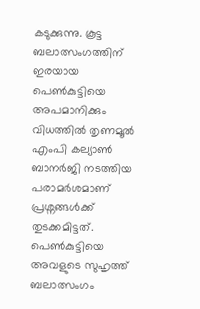കടുക്കുന്നു. കൂട്ട ബലാത്സംഗത്തിന് ഇരയായ പെൺകുട്ടിയെ അപമാനിക്കും വിധത്തിൽ തൃണമൂൽ എംപി കല്യാൺ ബാനർജി നടത്തിയ പരാമർശമാണ് പ്രശ്നങ്ങൾക്ക് തുടക്കമിട്ടത്. പെൺകുട്ടിയെ അവളുടെ സുഹൃത്ത് ബലാത്സംഗം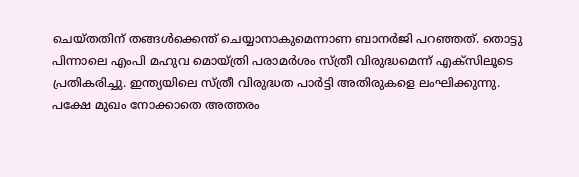ചെയ്തതിന് തങ്ങൾക്കെന്ത് ചെയ്യാനാകുമെന്നാണ ബാനർജി പറഞ്ഞത്. തൊട്ടു പിന്നാലെ എംപി മഹുവ മൊയ്ത്രി പരാമർശം സ്ത്രീ വിരുദ്ധമെന്ന് എക്സിലൂടെ പ്രതികരിച്ചു. ഇന്ത്യയിലെ സ്ത്രീ വിരുദ്ധത പാർട്ടി അതിരുകളെ ലംഘിക്കുന്നു. പക്ഷേ മുഖം നോക്കാതെ അത്തരം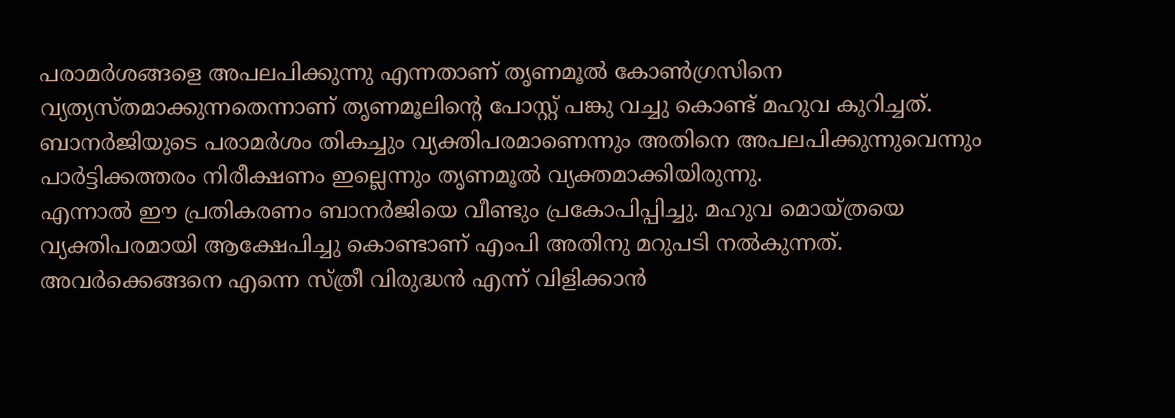പരാമർശങ്ങളെ അപലപിക്കുന്നു എന്നതാണ് തൃണമൂൽ കോൺഗ്രസിനെ വ്യത്യസ്തമാക്കുന്നതെന്നാണ് തൃണമൂലിന്റെ പോസ്റ്റ് പങ്കു വച്ചു കൊണ്ട് മഹുവ കുറിച്ചത്. ബാനർജിയുടെ പരാമർശം തികച്ചും വ്യക്തിപരമാണെന്നും അതിനെ അപലപിക്കുന്നുവെന്നും പാർട്ടിക്കത്തരം നിരീക്ഷണം ഇല്ലെന്നും തൃണമൂൽ വ്യക്തമാക്കിയിരുന്നു.
എന്നാൽ ഈ പ്രതികരണം ബാനർജിയെ വീണ്ടും പ്രകോപിപ്പിച്ചു. മഹുവ മൊയ്ത്രയെ വ്യക്തിപരമായി ആക്ഷേപിച്ചു കൊണ്ടാണ് എംപി അതിനു മറുപടി നൽകുന്നത്. അവർക്കെങ്ങനെ എന്നെ സ്ത്രീ വിരുദ്ധൻ എന്ന് വിളിക്കാൻ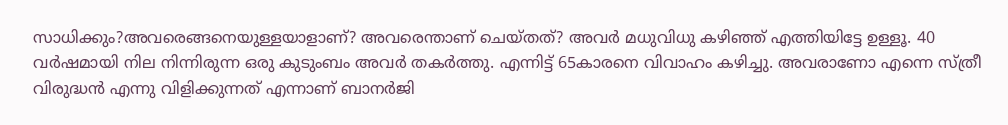സാധിക്കും?അവരെങ്ങനെയുള്ളയാളാണ്? അവരെന്താണ് ചെയ്തത്? അവർ മധുവിധു കഴിഞ്ഞ് എത്തിയിട്ടേ ഉള്ളൂ. 40 വർഷമായി നില നിന്നിരുന്ന ഒരു കുടുംബം അവർ തകർത്തു. എന്നിട്ട് 65കാരനെ വിവാഹം കഴിച്ചു. അവരാണോ എന്നെ സ്ത്രീ വിരുദ്ധൻ എന്നു വിളിക്കുന്നത് എന്നാണ് ബാനർജി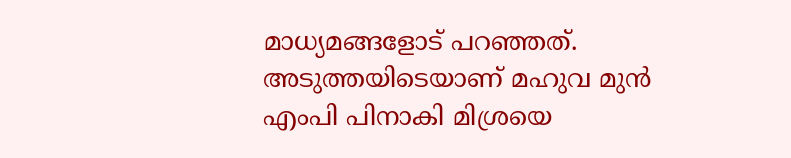മാധ്യമങ്ങളോട് പറഞ്ഞത്.
അടുത്തയിടെയാണ് മഹുവ മുൻ എംപി പിനാകി മിശ്രയെ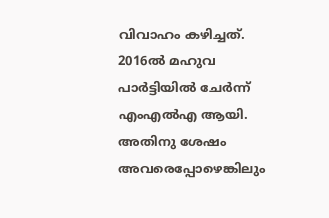വിവാഹം കഴിച്ചത്. 2016ൽ മഹുവ പാർട്ടിയിൽ ചേർന്ന് എംഎൽഎ ആയി. അതിനു ശേഷം അവരെപ്പോഴെങ്കിലും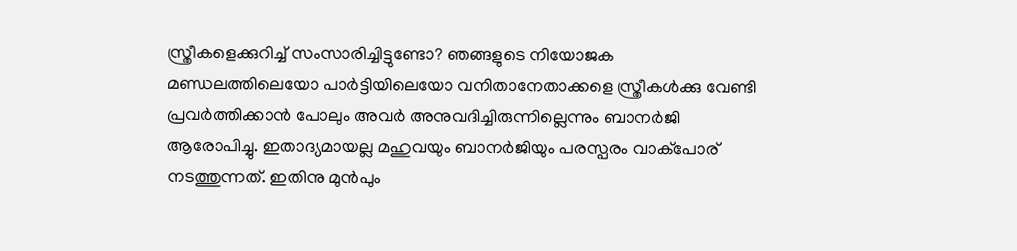സ്ത്രീകളെക്കുറിച്ച് സംസാരിച്ചിട്ടുണ്ടോ? ഞങ്ങളുടെ നിയോജക മണ്ഡലത്തിലെയോ പാർട്ടിയിലെയോ വനിതാനേതാക്കളെ സ്ത്രീകൾക്കു വേണ്ടി പ്രവർത്തിക്കാൻ പോലും അവർ അനുവദിച്ചിരുന്നില്ലെന്നും ബാനർജി ആരോപിച്ചു. ഇതാദ്യമായല്ല മഹുവയും ബാനർജിയും പരസ്പരം വാക്പോര് നടത്തുന്നത്. ഇതിനു മുൻപും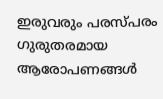ഇരുവരും പരസ്പരം ഗുരുതരമായ ആരോപണങ്ങൾ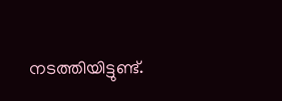നടത്തിയിട്ടുണ്ട്.